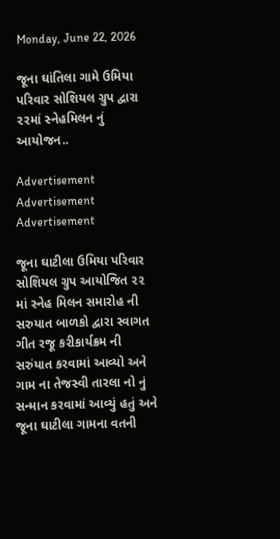Monday, June 22, 2026

જૂના ઘાંતિલા ગામે ઉમિયા પરિવાર સોશિયલ ગ્રુપ દ્વારા ૨૨માં સ્નેહમિલન નું આયોજન..

Advertisement
Advertisement
Advertisement

જૂના ઘાટીલા ઉમિયા પરિવાર સોશિયલ ગ્રુપ આયોજિત ૨૨ માં સ્નેહ મિલન સમારોહ ની સરુયાત બાળકો દ્વારા સ્વાગત ગીત રજૂ કરીકાર્યક્રમ ની સરુંયાત કરવામાં આવ્યો અને ગામ ના તેજસ્વી તારલા નો નું સન્માન કરવામાં આવ્યું હતું અને જૂના ઘાટીલા ગામના વતની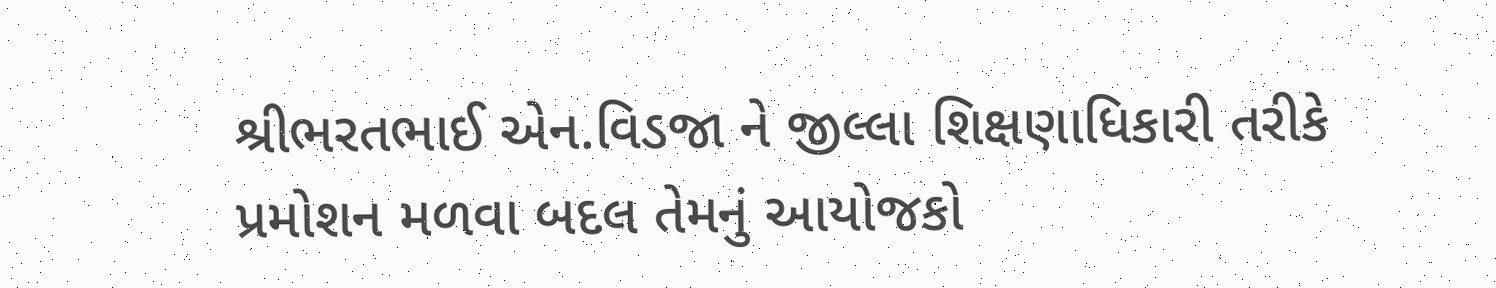શ્રીભરતભાઈ એન.વિડજા ને જીલ્લા શિક્ષણાધિકારી તરીકે પ્રમોશન મળવા બદલ તેમનું આયોજકો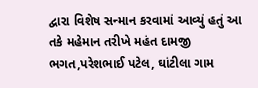દ્વારા વિશેષ સન્માન કરવામાં આવ્યું હતું આ તકે મહેમાન તરીખે મહંત દામજી ભગત,પરેશભાઈ પટેલ, ઘાંટીલા ગામ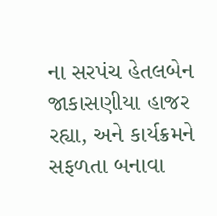ના સરપંચ હેતલબેન જાકાસણીયા હાજર રહ્યા, અને કાર્યક્રમને સફળતા બનાવા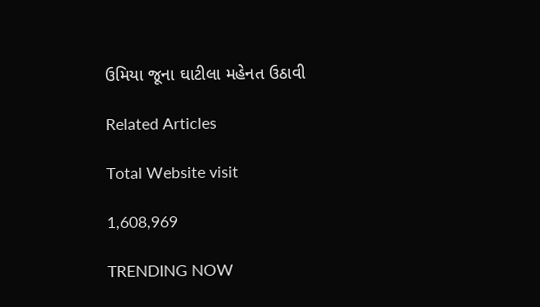ઉમિયા જૂના ઘાટીલા મહેનત ઉઠાવી

Related Articles

Total Website visit

1,608,969

TRENDING NOW